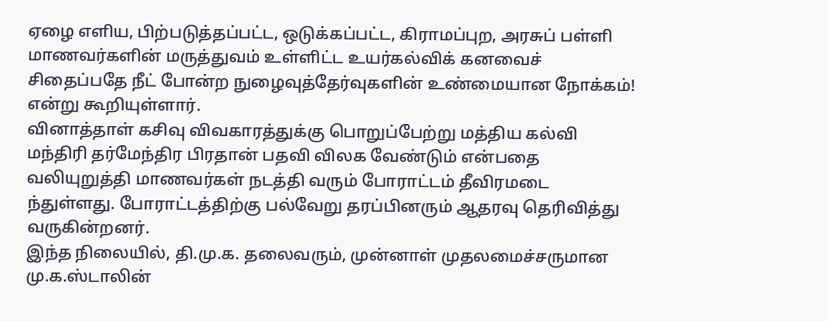ஏழை எளிய, பிற்படுத்தப்பட்ட, ஒடுக்கப்பட்ட, கிராமப்புற, அரசுப் பள்ளி மாணவர்களின் மருத்துவம் உள்ளிட்ட உயர்கல்விக் கனவைச் சிதைப்பதே நீட் போன்ற நுழைவுத்தேர்வுகளின் உண்மையான நோக்கம்! என்று கூறியுள்ளார்.
வினாத்தாள் கசிவு விவகாரத்துக்கு பொறுப்பேற்று மத்திய கல்வி மந்திரி தர்மேந்திர பிரதான் பதவி விலக வேண்டும் என்பதை வலியுறுத்தி மாணவர்கள் நடத்தி வரும் போராட்டம் தீவிரமடை ந்துள்ளது. போராட்டத்திற்கு பல்வேறு தரப்பினரும் ஆதரவு தெரிவித்து வருகின்றனர்.
இந்த நிலையில், தி.மு.க. தலைவரும், முன்னாள் முதலமைச்சருமான மு.க.ஸ்டாலின்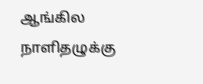ஆங்கில நாளிதழுக்கு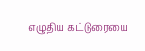எழுதிய கட்டுரையை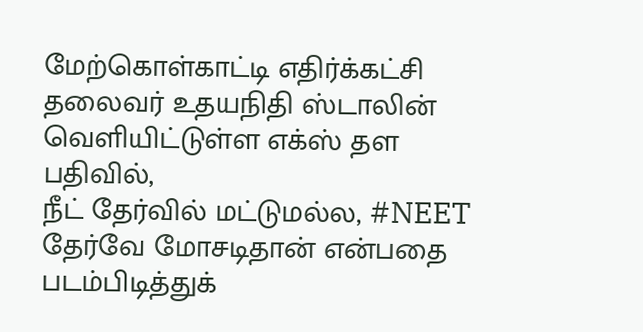மேற்கொள்காட்டி எதிர்க்கட்சி தலைவர் உதயநிதி ஸ்டாலின் வெளியிட்டுள்ள எக்ஸ் தள பதிவில்,
நீட் தேர்வில் மட்டுமல்ல, #NEET தேர்வே மோசடிதான் என்பதை படம்பிடித்துக்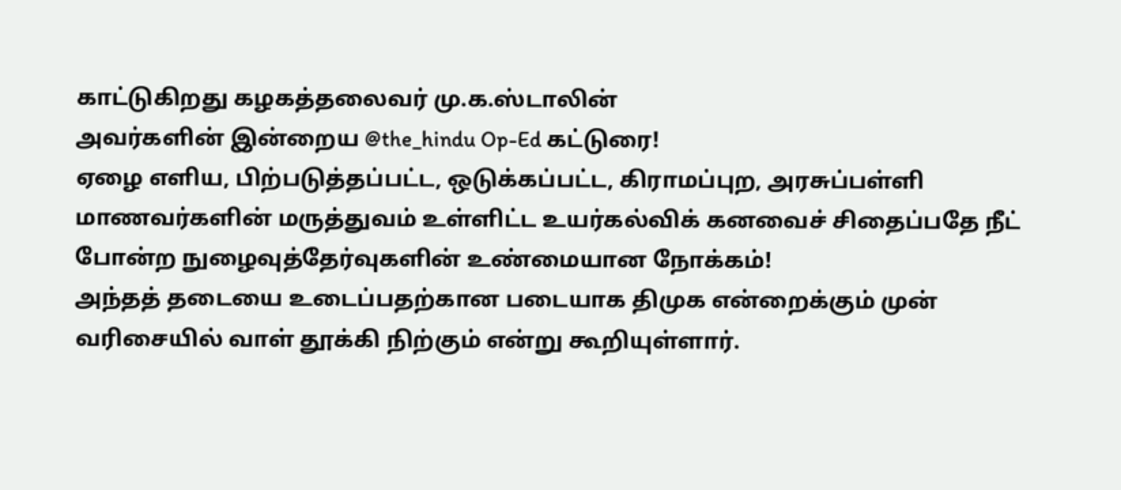காட்டுகிறது கழகத்தலைவர் மு.க.ஸ்டாலின்
அவர்களின் இன்றைய @the_hindu Op-Ed கட்டுரை!
ஏழை எளிய, பிற்படுத்தப்பட்ட, ஒடுக்கப்பட்ட, கிராமப்புற, அரசுப்பள்ளி மாணவர்களின் மருத்துவம் உள்ளிட்ட உயர்கல்விக் கனவைச் சிதைப்பதே நீட் போன்ற நுழைவுத்தேர்வுகளின் உண்மையான நோக்கம்!
அந்தத் தடையை உடைப்பதற்கான படையாக திமுக என்றைக்கும் முன் வரிசையில் வாள் தூக்கி நிற்கும் என்று கூறியுள்ளார்.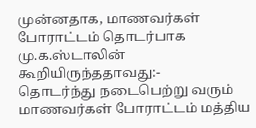முன்னதாக, மாணவர்கள் போராட்டம் தொடர்பாக மு.க.ஸ்டாலின் கூறியிருந்ததாவது:-
தொடர்ந்து நடைபெற்று வரும் மாணவர்கள் போராட்டம் மத்திய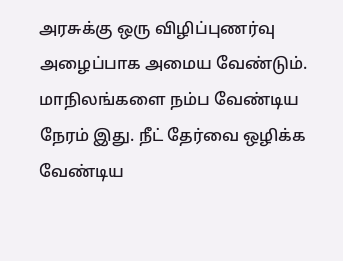அரசுக்கு ஒரு விழிப்புணர்வு அழைப்பாக அமைய வேண்டும். மாநிலங்களை நம்ப வேண்டிய நேரம் இது. நீட் தேர்வை ஒழிக்க வேண்டிய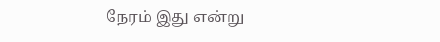நேரம் இது என்று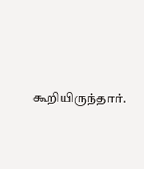கூறியிருந்தார்.